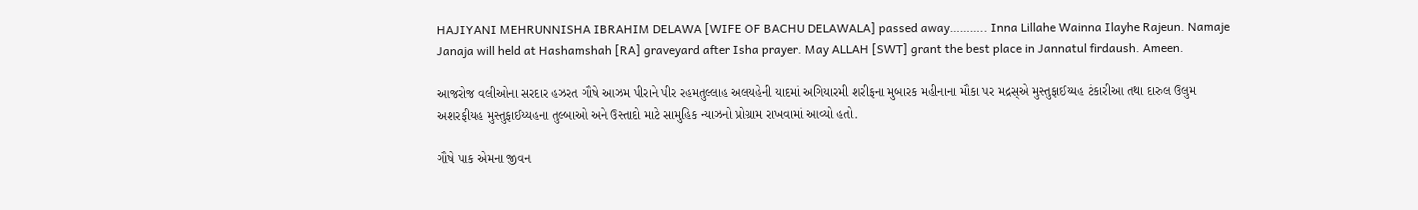HAJIYANI MEHRUNNISHA IBRAHIM DELAWA [WIFE OF BACHU DELAWALA] passed away……….. Inna Lillahe Wainna Ilayhe Rajeun. Namaje Janaja will held at Hashamshah [RA] graveyard after Isha prayer. May ALLAH [SWT] grant the best place in Jannatul firdaush. Ameen.

આજરોજ વલીઓના સરદાર હઝરત ગૌષે આઝમ પીરાને પીર રહમતુલ્લાહ અલયહેની યાદમાં અગિયારમી શરીફના મુબારક મહીનાના મૌકા પર મદ્રસ્એ મુસ્તુફાઈય્યહ ટંકારીઆ તથા દારુલ ઉલુમ અશરફીયહ મુસ્તુફાઈય્યહના તુલ્બાઓ અને ઉસ્તાદો માટે સામુહિક ન્યાઝનો પ્રોગ્રામ રાખવામાં આવ્યો હતો.

ગૌષે પાક એમના જીવન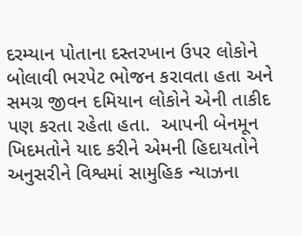દરમ્યાન પોતાના દસ્તરખાન ઉપર લોકોને બોલાવી ભરપેટ ભોજન કરાવતા હતા અને સમગ્ર જીવન દમિયાન લોકોને એની તાકીદ પણ કરતા રહેતા હતા.  આપની બેનમૂન ખિદમતોને યાદ કરીને એમની હિદાયતોને અનુસરીને વિશ્વમાં સામુહિક ન્યાઝના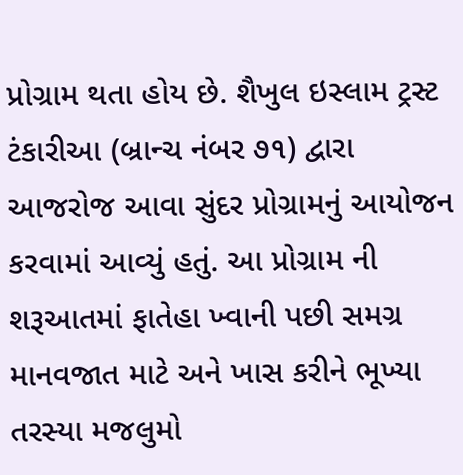પ્રોગ્રામ થતા હોય છે. શૈખુલ ઇસ્લામ ટ્રસ્ટ ટંકારીઆ (બ્રાન્ચ નંબર ૭૧) દ્વારા આજરોજ આવા સુંદર પ્રોગ્રામનું આયોજન કરવામાં આવ્યું હતું. આ પ્રોગ્રામ ની શરૂઆતમાં ફાતેહા ખ્વાની પછી સમગ્ર માનવજાત માટે અને ખાસ કરીને ભૂખ્યા તરસ્યા મજલુમો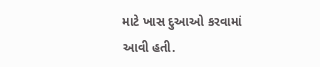માટે ખાસ દુઆઓ કરવામાં આવી હતી.